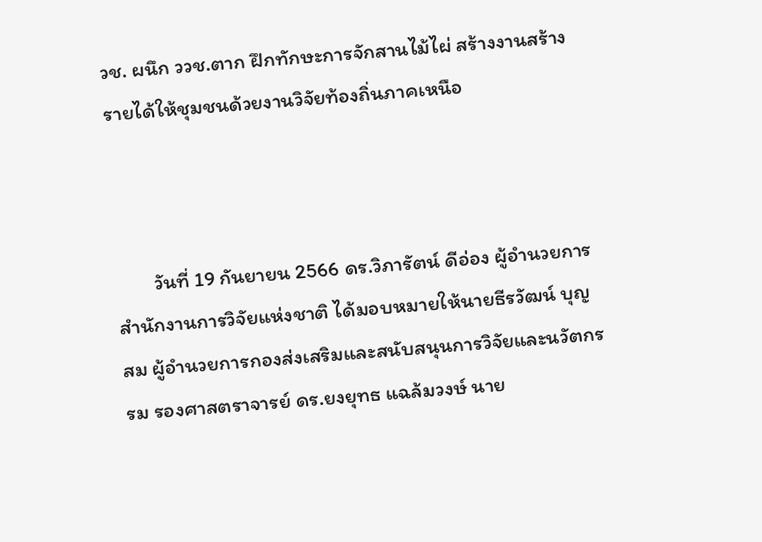วช. ผนึก ววช.ตาก ฝึกทักษะการจักสานไม้ไผ่ สร้างงานสร้างรายได้ให้ชุมชนด้วยงานวิจัยท้องถิ่นภาคเหนือ



        วันที่ 19 กันยายน 2566 ดร.วิภารัตน์ ดีอ่อง ผู้อำนวยการสำนักงานการวิจัยแห่งชาติ ได้มอบหมายให้นายธีรวัฒน์ บุญสม ผู้อำนวยการกองส่งเสริมและสนับสนุนการวิจัยและนวัตกรรม รองศาสตราจารย์ ดร.ยงยุทธ แฉล้มวงษ์ นาย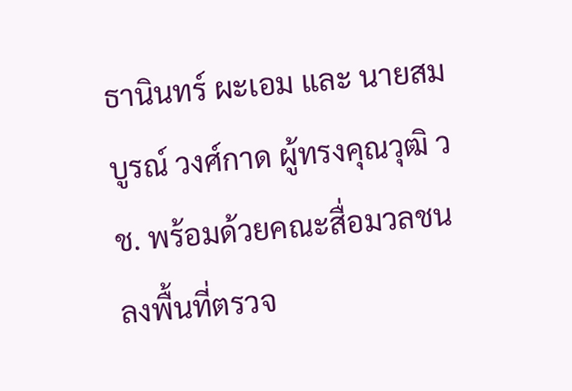ธานินทร์ ผะเอม และ นายสมบูรณ์ วงศ์กาด ผู้ทรงคุณวุฒิ วช. พร้อมด้วยคณะสื่อมวลชน ลงพื้นที่ตรวจ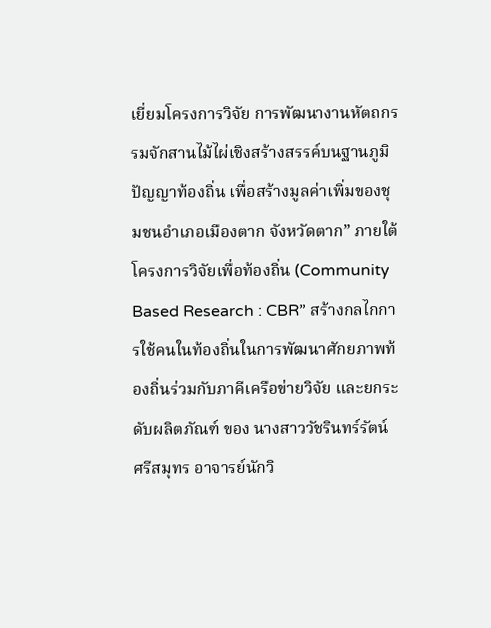เยี่ยมโครงการวิจัย การพัฒนางานหัตถกรรมจักสานไม้ไผ่เชิงสร้างสรรค์บนฐานภูมิปัญญาท้องถิ่น เพื่อสร้างมูลค่าเพิ่มของชุมชนอำเภอเมืองตาก จังหวัดตาก” ภายใต้โครงการวิจัยเพื่อท้องถิ่น (Community Based Research : CBR” สร้างกลไกการใช้คนในท้องถิ่นในการพัฒนาศักยภาพท้องถิ่นร่วมกับภาคีเครือข่ายวิจัย และยกระดับผลิตภัณฑ์ ของ นางสาววัชรินทร์รัตน์ ศรีสมุทร อาจารย์นักวิ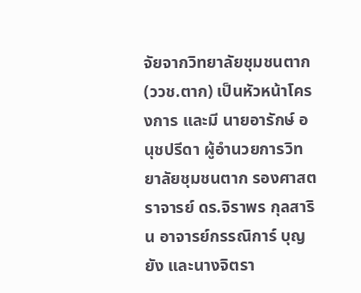จัยจากวิทยาลัยชุมชนตาก (ววช.ตาก) เป็นหัวหน้าโครงการ และมี นายอารักษ์ อนุชปรีดา ผู้อำนวยการวิทยาลัยชุมชนตาก รองศาสตราจารย์ ดร.จิราพร กุลสาริน อาจารย์กรรณิการ์ บุญยัง และนางจิตรา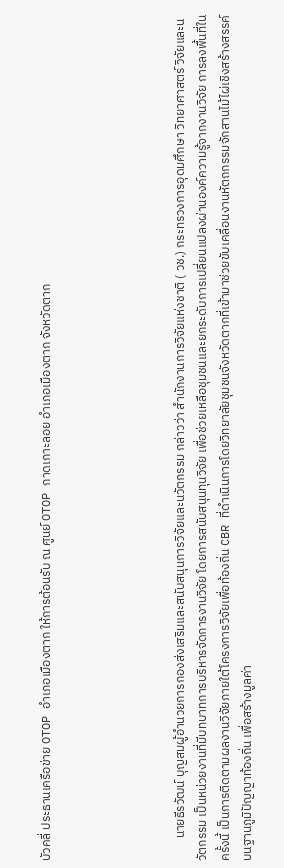บัวคลี่ ประธานเครือข่าย OTOP อำเภอเมืองตาก ให้การต้อนรับ ณ ศูนย์ OTOP กาดเกาะลอย อำเภอเมืองตาก จังหวัดตาก





        นายธีรวัฒน์ บุญสมผู้อำนวยการกองส่งเสริมและสนับสนุนการวิจัยและนวัตกรรม กล่าวว่า สำนักงานการวิจัยแห่งชาติ ( วช.) กระทรวงการอุดมศึกษา วิทยาศาสตร์ วิจัยและนวัตกรรม เป็นหน่วยงานที่มีบทบาทการบริหารจัดการงานวิจัย โดยการสนับสนุนทุนวิจัย เพื่อช่วยเหลือชุมชนและยกระดับการเปลี่ยนแปลงผ่านองค์ความรู้จากงานวิจัย การลงพื้นที่ในครั้งนี้ เป็นการติดตามผลงานวิจัยภายใต้โครงการวิจัยเพื่อท้องถิ่น CBR ที่ดำเนินการโดยวิทยาลัยชุมชนจังหวัดตากที่เข้ามาช่วยขับเคลื่อนงานหัตถกรรมจักสานไม้ไผ่เชิงสร้างสรรค์บนฐานภูมิปัญญาท้องถิ่น เพื่อสร้างมูลค่า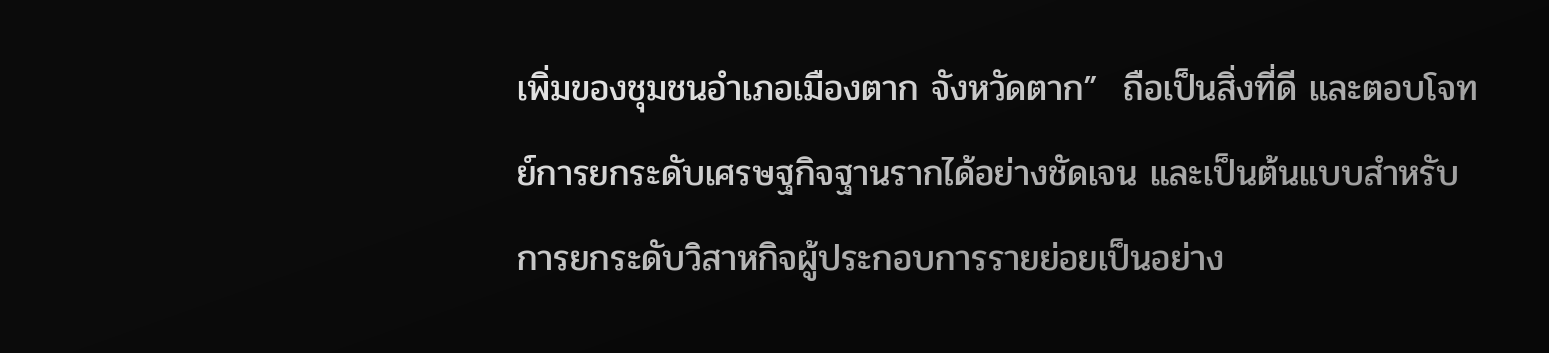เพิ่มของชุมชนอำเภอเมืองตาก จังหวัดตาก”  ถือเป็นสิ่งที่ดี และตอบโจทย์การยกระดับเศรษฐกิจฐานรากได้อย่างชัดเจน และเป็นต้นแบบสำหรับการยกระดับวิสาหกิจผู้ประกอบการรายย่อยเป็นอย่าง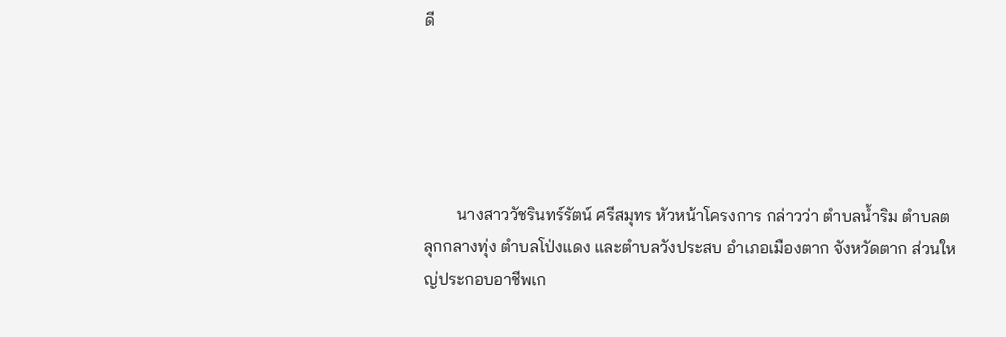ดี





        นางสาววัชรินทร์รัตน์ ศรีสมุทร หัวหน้าโครงการ กล่าวว่า ตำบลน้ำริม ตำบลตลุกกลางทุ่ง ตำบลโป่งแดง และตำบลวังประสบ อำเภอเมืองตาก จังหวัดตาก ส่วนใหญ่ประกอบอาชีพเก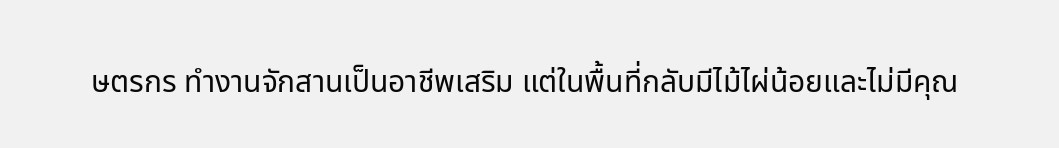ษตรกร ทำงานจักสานเป็นอาชีพเสริม แต่ในพื้นที่กลับมีไม้ไผ่น้อยและไม่มีคุณ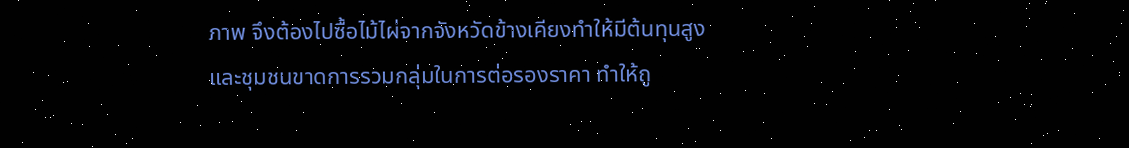ภาพ จึงต้องไปซื้อไม้ไผ่จากจังหวัดข้างเคียงทำให้มีต้นทุนสูง และชุมชนขาดการรวมกลุ่มในการต่อรองราคา ทำให้ถู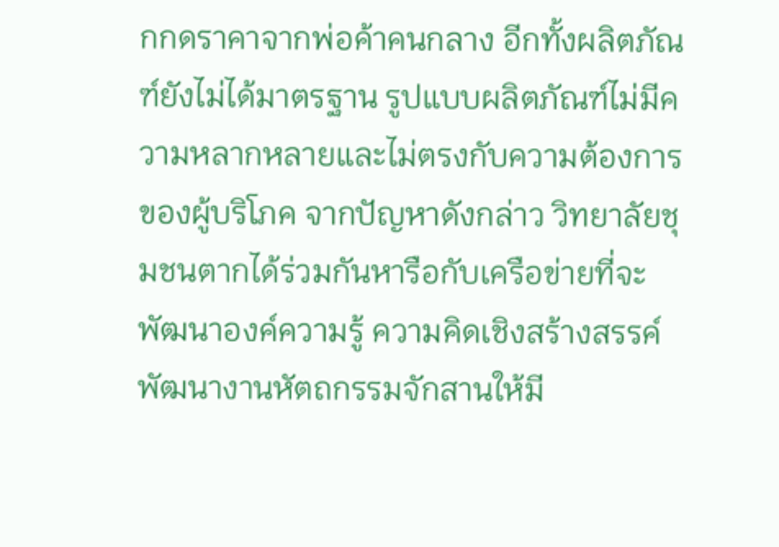กกดราคาจากพ่อค้าคนกลาง อีกทั้งผลิตภัณฑ์ยังไม่ได้มาตรฐาน รูปแบบผลิตภัณฑ์ไม่มีความหลากหลายและไม่ตรงกับความต้องการของผู้บริโภค จากปัญหาดังกล่าว วิทยาลัยชุมชนตากได้ร่วมกันหารือกับเครือข่ายที่จะพัฒนาองค์ความรู้ ความคิดเชิงสร้างสรรค์ พัฒนางานหัตถกรรมจักสานให้มี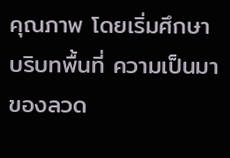คุณภาพ โดยเริ่มศึกษาบริบทพื้นที่ ความเป็นมาของลวด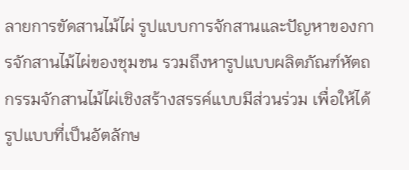ลายการขัดสานไม้ไผ่ รูปแบบการจักสานและปัญหาของการจักสานไม้ไผ่ของชุมชน รวมถึงหารูปแบบผลิตภัณฑ์หัตถกรรมจักสานไม้ไผ่เชิงสร้างสรรค์แบบมีส่วนร่วม เพื่อให้ได้รูปแบบที่เป็นอัตลักษ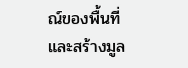ณ์ของพื้นที่ และสร้างมูล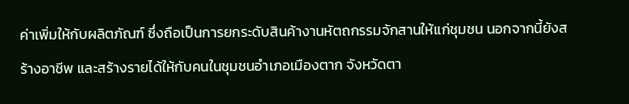ค่าเพิ่มให้กับผลิตภัณฑ์ ซึ่งถือเป็นการยกระดับสินค้างานหัตถกรรมจักสานให้แก่ชุมชน นอกจากนี้ยังสร้างอาชีพ และสร้างรายได้ให้กับคนในชุมชนอำเภอเมืองตาก จังหวัดตา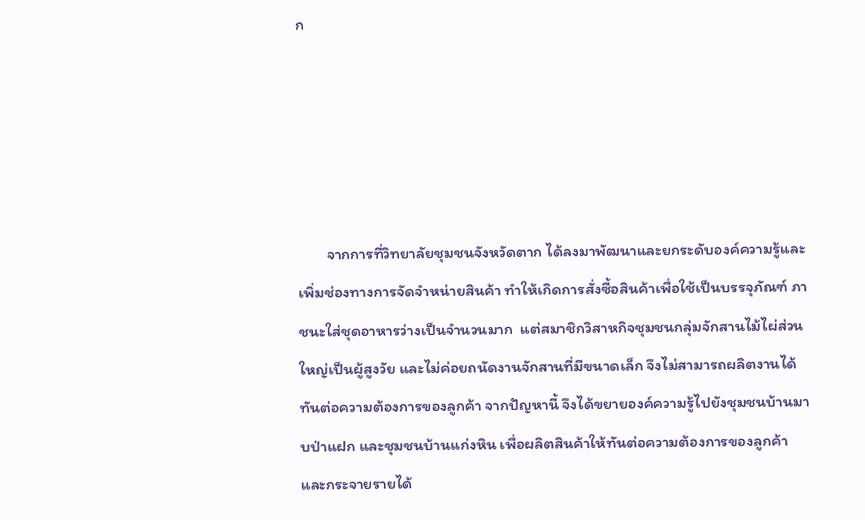ก





        จากการที่วิทยาลัยชุมชนจังหวัดตาก ได้ลงมาพัฒนาและยกระดับองค์ความรู้และเพิ่มช่องทางการจัดจำหน่ายสินค้า ทำให้เกิดการสั่งซื้อสินค้าเพื่อใช้เป็นบรรจุภัณฑ์ ภาชนะใส่ชุดอาหารว่างเป็นจำนวนมาก  แต่สมาชิกวิสาหกิจชุมชนกลุ่มจักสานไม้ไผ่ส่วนใหญ่เป็นผู้สูงวัย และไม่ค่อยถนัดงานจักสานที่มีขนาดเล็ก จึงไม่สามารถผลิตงานได้ทันต่อความต้องการของลูกค้า จากปัญหานี้ จึงได้ขยายองค์ความรู้ไปยังชุมชนบ้านมาบป่าแฝก และชุมชนบ้านแก่งหิน เพื่อผลิตสินค้าให้ทันต่อความต้องการของลูกค้า และกระจายรายได้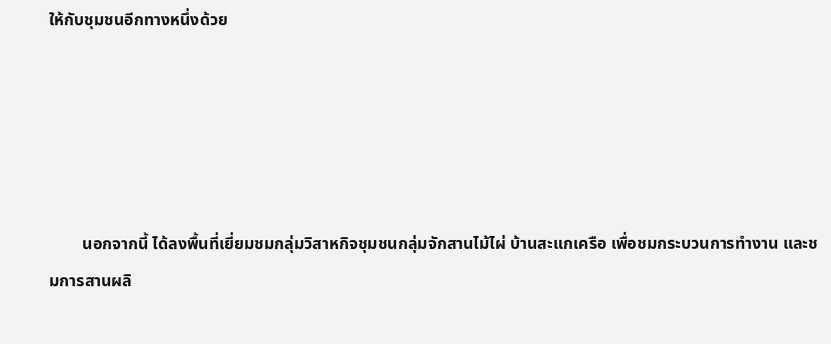ให้กับชุมชนอีกทางหนึ่งด้วย





        นอกจากนี้ ได้ลงพื้นที่เยี่ยมชมกลุ่มวิสาหกิจชุมชนกลุ่มจักสานไม้ไผ่ บ้านสะแกเครือ เพื่อชมกระบวนการทำงาน และชมการสานผลิ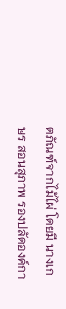ตภัณฑ์จากไม้ไผ่ โดยมี นางเกษร สอนสุภาพ รองปลัดองค์กา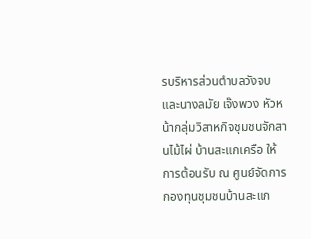รบริหารส่วนตำบลวังจบ และนางลมัย เจ๊งพวง หัวหน้ากลุ่มวิสาหกิจชุมชนจักสานไม้ไผ่ บ้านสะแกเครือ ให้การต้อนรับ ณ ศูนย์จัดการกองทุนชุมชนบ้านสะแก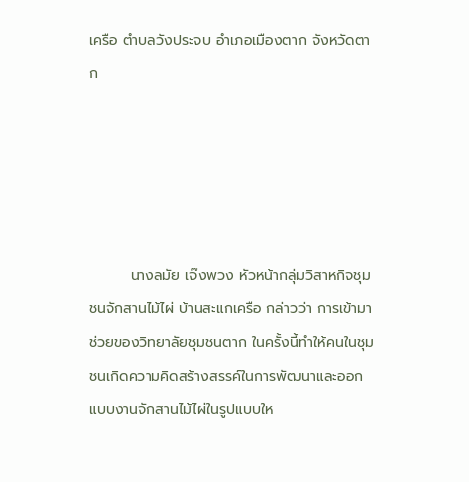เครือ ตำบลวังประจบ อำเภอเมืองตาก จังหวัดตาก





        นางลมัย เจ๊งพวง หัวหน้ากลุ่มวิสาหกิจชุมชนจักสานไม้ไผ่ บ้านสะแกเครือ กล่าวว่า การเข้ามาช่วยของวิทยาลัยชุมชนตาก ในครั้งนี้ทำให้คนในชุมชนเกิดความคิดสร้างสรรค์ในการพัฒนาและออกแบบงานจักสานไม้ไผ่ในรูปแบบให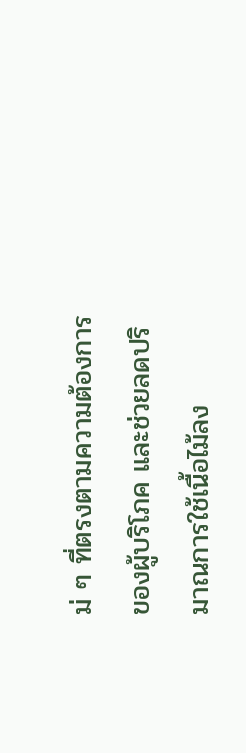ม่ ๆ ที่ตรงตามความต้องการของผู้บริโภค และช่วยลดปริมาณการใช้เนื้อไม้ลง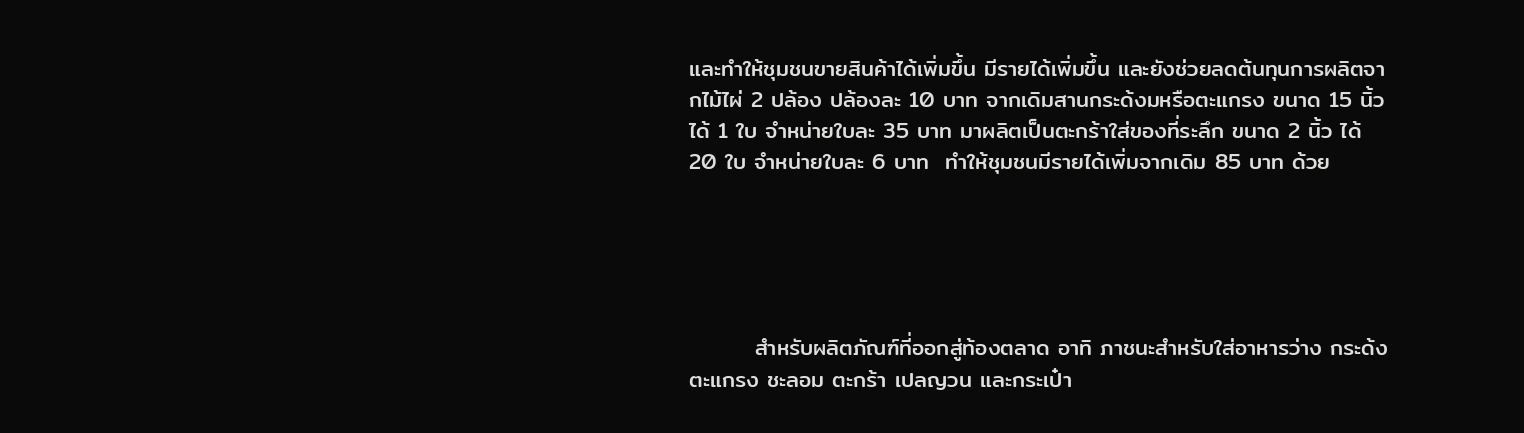และทำให้ชุมชนขายสินค้าได้เพิ่มขึ้น มีรายได้เพิ่มขึ้น และยังช่วยลดต้นทุนการผลิตจากไม้ไผ่ 2 ปล้อง ปล้องละ 10 บาท จากเดิมสานกระด้งมหรือตะแกรง ขนาด 15 นิ้ว ได้ 1 ใบ จำหน่ายใบละ 35 บาท มาผลิตเป็นตะกร้าใส่ของที่ระลึก ขนาด 2 นิ้ว ได้ 20 ใบ จำหน่ายใบละ 6 บาท  ทำให้ชุมชนมีรายได้เพิ่มจากเดิม 85 บาท ด้วย





        สำหรับผลิตภัณฑ์ที่ออกสู่ท้องตลาด อาทิ ภาชนะสำหรับใส่อาหารว่าง กระด้ง ตะแกรง ชะลอม ตะกร้า เปลญวน และกระเป๋า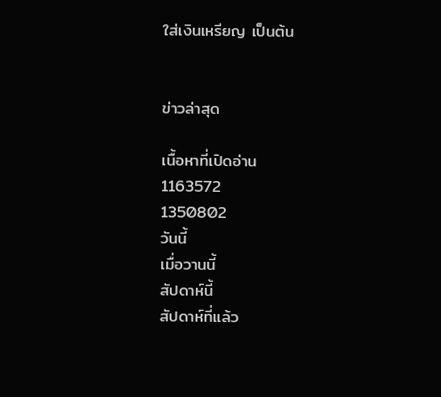ใส่เงินเหรียญ เป็นต้น


ข่าวล่าสุด

เนื้อหาที่เปิดอ่าน
1163572
1350802
วันนี้
เมื่อวานนี้
สัปดาห์นี้
สัปดาห์ที่แล้ว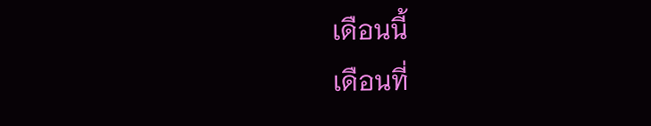เดือนนี้
เดือนที่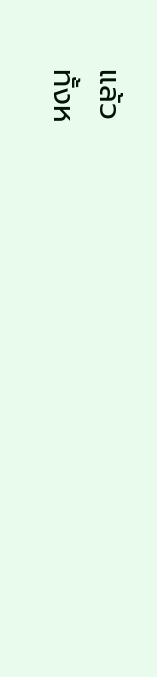แล้ว
ทั้งห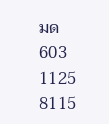มด
603
1125
8115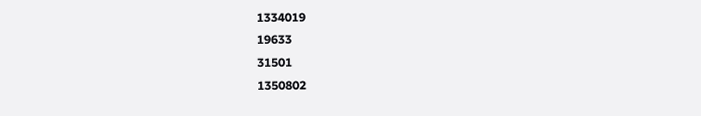1334019
19633
31501
1350802